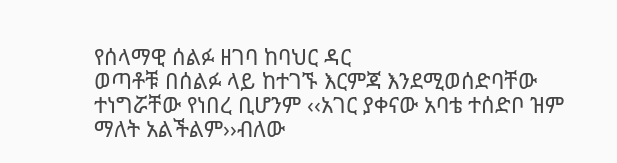የሰላማዊ ሰልፉ ዘገባ ከባህር ዳር
ወጣቶቹ በሰልፉ ላይ ከተገኙ እርምጃ እንደሚወሰድባቸው ተነግሯቸው የነበረ ቢሆንም ‹‹አገር ያቀናው አባቴ ተሰድቦ ዝም ማለት አልችልም››ብለው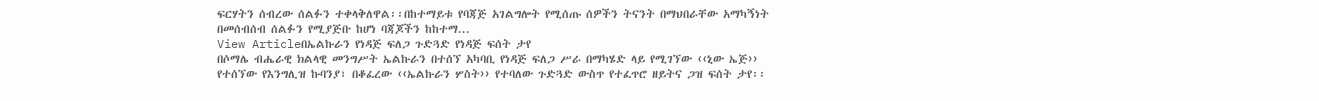ፍርሃትን ሰብረው ሰልፉን ተቀላቅለዋል፡፡በከተማይቱ የባጃጅ አገልግሎት የሚሰጡ ሰዎችን ትናንት በማህበራቸው አማካኝነት በመሰብሰብ ሰልፉን የሚያጅቡ ከሆነ ባጃጆችን ከከተማ...
View Articleበኤልኩራን የነዳጅ ፍለጋ ጉድጓድ የነዳጅ ፍሰት ታየ
በሶማሌ ብሔራዊ ክልላዊ መንግሥት ኤልኩራን በተሰኘ አካባቢ የነዳጅ ፍለጋ ሥራ በማካሄድ ላይ የሚገኘው ‹‹ኒው ኤጅ›› የተሰኘው የእንግሊዝ ኩባንያ፣ በቆፈረው ‹‹ኤልኩራን ሦስት›› የተባለው ጉድጓድ ውስጥ የተፈጥሮ ዘይትና ጋዝ ፍሰት ታየ፡፡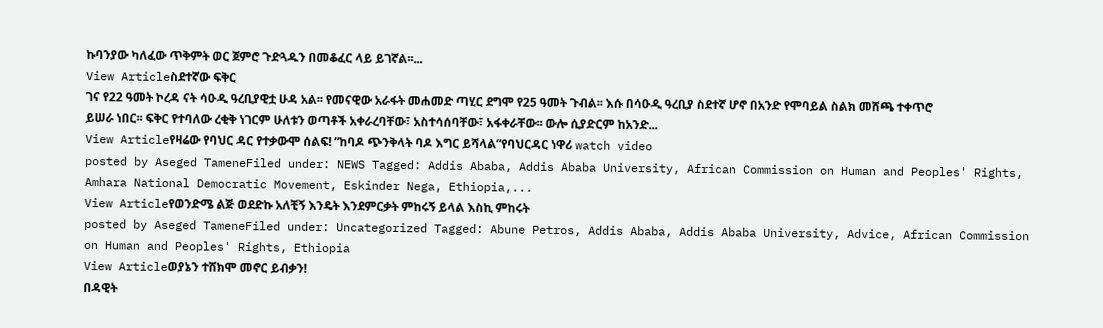ኩባንያው ካለፈው ጥቅምት ወር ጀምሮ ጉድጓዱን በመቆፈር ላይ ይገኛል፡፡...
View Articleስደተኛው ፍቅር
ገና የ22 ዓመት ኮረዳ ናት ሳዑዲ ዓረቢያዊቷ ሁዳ አል፡፡ የመናዊው አራፋት መሐመድ ጣሂር ደግሞ የ25 ዓመት ጉብል፡፡ እሱ በሳዑዲ ዓረቢያ ስደተኛ ሆኖ በአንድ የሞባይል ስልክ መሸጫ ተቀጥሮ ይሠራ ነበር፡፡ ፍቅር የተባለው ረቂቅ ነገርም ሁለቱን ወጣቶች አቀራረባቸው፣ አስተሳሰባቸው፣ አፋቀራቸው፡፡ ውሎ ሲያድርም ከአንድ...
View Articleየዛሬው የባህር ዳር የተቃውሞ ሰልፍ! ”ከባዶ ጭንቅላት ባዶ እግር ይሻላል”የባህርዳር ነዋሪ watch video
posted by Aseged TameneFiled under: NEWS Tagged: Addis Ababa, Addis Ababa University, African Commission on Human and Peoples' Rights, Amhara National Democratic Movement, Eskinder Nega, Ethiopia,...
View Articleየወንድሜ ልጅ ወደድኩ አለቺኝ እንዴት እንደምርቃት ምከሩኝ ይላል እስኪ ምከሩት
posted by Aseged TameneFiled under: Uncategorized Tagged: Abune Petros, Addis Ababa, Addis Ababa University, Advice, African Commission on Human and Peoples' Rights, Ethiopia
View Articleወያኔን ተሸክሞ መኖር ይብቃን!
በዳዊት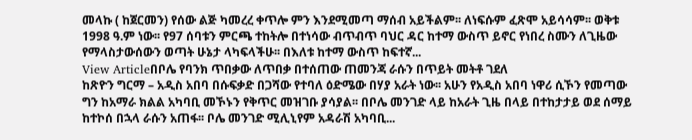መላኩ ( ከጀርመን) የሰው ልጅ ካመረረ ቀጥሎ ምን እንደሚመጣ ማሰብ አይችልም፡፡ ለነፍሱም ፈጽሞ አይሳሳም፡፡ ወቅቱ 1998 ዓ.ም ነው፡፡ የ97 ሰባቱን ምርጫ ተከትሎ በተነሳው ብጥብጥ ባህር ዳር ከተማ ውስጥ ይኖር የነበረ ስሙን ለጊዜው የማላስታውሰውን ወጣት ሁኔታ ላካፍላችሁ፡፡ በእለቱ ከተማ ውስጥ ከፍተኛ...
View Articleበቦሌ የባንክ ጥበቃው ለጥበቃ በተሰጠው ጠመንጃ ራሱን በጥይት መትቶ ገደለ
ከጽዮን ግርማ – አዲስ አበባ በሱፍቃድ በጋሻው የተባለ ዕድሜው በሃያ አራት ነው፡፡ አሁን የአዲስ አበባ ነዋሪ ሲኾን የመጣው ግን ከአማራ ክልል አካባቢ መኾኑን የቅጥር መዝገቡ ያሳያል፡፡ በቦሌ መንገድ ላይ ከአራት ጊዜ በላይ በተከታታይ ወደ ሰማይ ከተኮሰ በኋላ ራሱን አጠፋ፡፡ ቦሌ መንገድ ሚሊኒየም አዳራሽ አካባቢ...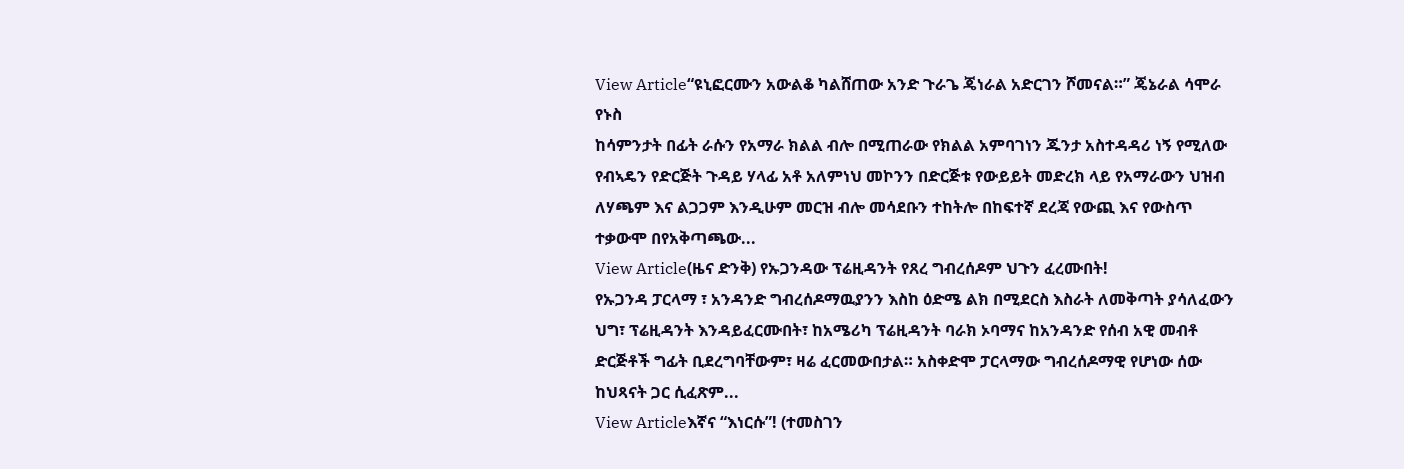View Article“ዩኒፎርሙን አውልቆ ካልሸጠው አንድ ጉራጌ ጄነራል አድርገን ሾመናል።” ጄኔራል ሳሞራ የኑስ
ከሳምንታት በፊት ራሱን የአማራ ክልል ብሎ በሚጠራው የክልል አምባገነን ጁንታ አስተዳዳሪ ነኝ የሚለው የብኣዴን የድርጅት ጉዳይ ሃላፊ አቶ አለምነህ መኮንን በድርጅቱ የውይይት መድረክ ላይ የአማራውን ህዝብ ለሃጫም እና ልጋጋም እንዲሁም መርዝ ብሎ መሳደቡን ተከትሎ በከፍተኛ ደረጃ የውጪ እና የውስጥ ተቃውሞ በየአቅጣጫው...
View Article(ዜና ድንቅ) የኡጋንዳው ፕሬዚዳንት የጸረ ግብረሰዶም ህጉን ፈረሙበት!
የኡጋንዳ ፓርላማ ፣ አንዳንድ ግብረሰዶማዉያንን እስከ ዕድሜ ልክ በሚደርስ እስራት ለመቅጣት ያሳለፈውን ህግ፣ ፕሬዚዳንት እንዳይፈርሙበት፣ ከአሜሪካ ፕሬዚዳንት ባራክ ኦባማና ከአንዳንድ የሰብ አዊ መብቶ ድርጅቶች ግፊት ቢደረግባቸውም፣ ዛሬ ፈርመውበታል። አስቀድሞ ፓርላማው ግብረሰዶማዊ የሆነው ሰው ከህጻናት ጋር ሲፈጽም...
View Articleእኛና “እነርሱ”! (ተመስገን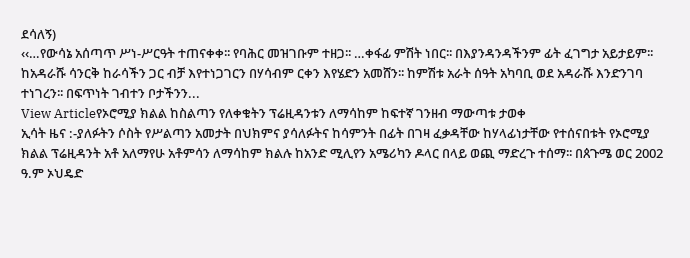ደሳለኝ)
‹‹…የውሳኔ አሰጣጥ ሥነ-ሥርዓት ተጠናቀቀ፡፡ የባሕር መዝገቡም ተዘጋ፡፡ …ቀፋፊ ምሽት ነበር፡፡ በእያንዳንዳችንም ፊት ፈገግታ አይታይም፡፡ ከአዳራሹ ሳንርቅ ከራሳችን ጋር ብቻ እየተነጋገርን በሃሳብም ርቀን እየሄድን አመሸን፡፡ ከምሽቱ አራት ሰዓት አካባቢ ወደ አዳራሹ እንድንገባ ተነገረን፡፡ በፍጥነት ገብተን ቦታችንን...
View Articleየኦሮሚያ ክልል ከስልጣን የለቀቁትን ፕሬዚዳንቱን ለማሳከም ከፍተኛ ገንዘብ ማውጣቱ ታወቀ
ኢሳት ዜና :-ያለፉትን ሶስት የሥልጣን አመታት በህክምና ያሳለፉትና ከሳምንት በፊት በገዛ ፈቃዳቸው ከሃላፊነታቸው የተሰናበቱት የኦሮሚያ ክልል ፕሬዚዳንት አቶ አለማየሁ አቶምሳን ለማሳከም ክልሉ ከአንድ ሚሊየን አሜሪካን ዶላር በላይ ወጪ ማድረጉ ተሰማ፡፡ በጰጉሜ ወር 2002 ዓ.ም ኦህዴድ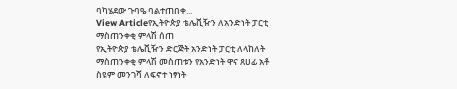ባካሄደው ጉባዔ ባልተጠበቀ...
View Articleየኢትዮጵያ ቴሌቪዥን ለአንድነት ፓርቲ ማስጠንቀቂ ምላሽ ሰጠ
የኢትዮጵያ ቴሌቪዥን ድርጅት አንድነት ፓርቲ ለላከለት ማስጠንቀቂ ምላሽ መስጠቱን የአንድነት ዋና ጸሀፊ አቶ ስዩም መንገሻ ለፍኖተ ነፃነት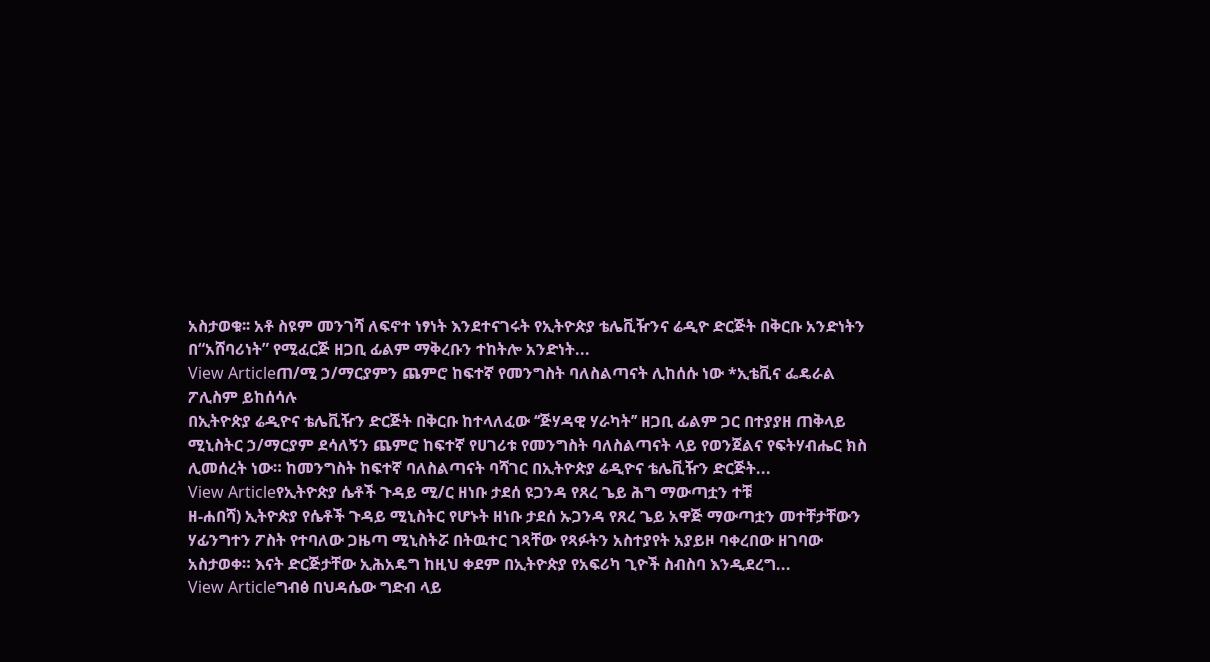አስታወቁ፡፡ አቶ ስዩም መንገሻ ለፍኖተ ነፃነት እንደተናገሩት የኢትዮጵያ ቴሌቪዥንና ሬዲዮ ድርጅት በቅርቡ አንድነትን በ“አሸባሪነት” የሚፈርጅ ዘጋቢ ፊልም ማቅረቡን ተከትሎ አንድነት...
View Articleጠ/ሚ ኃ/ማርያምን ጨምሮ ከፍተኛ የመንግስት ባለስልጣናት ሊከሰሱ ነው *ኢቴቪና ፌዴራል ፖሊስም ይከሰሳሉ
በኢትዮጵያ ሬዲዮና ቴሌቪዥን ድርጅት በቅርቡ ከተላለፈው ‘‘ጅሃዳዊ ሃራካት’’ ዘጋቢ ፊልም ጋር በተያያዘ ጠቅላይ ሚኒስትር ኃ/ማርያም ደሳለኝን ጨምሮ ከፍተኛ የሀገሪቱ የመንግስት ባለስልጣናት ላይ የወንጀልና የፍትሃብሔር ክስ ሊመሰረት ነው። ከመንግስት ከፍተኛ ባለስልጣናት ባሻገር በኢትዮጵያ ሬዲዮና ቴሌቪዥን ድርጅት...
View Articleየኢትዮጵያ ሴቶች ጉዳይ ሚ/ር ዘነቡ ታደሰ ዩጋንዳ የጸረ ጌይ ሕግ ማውጣቷን ተቹ
ዘ-ሐበሻ) ኢትዮጵያ የሴቶች ጉዳይ ሚኒስትር የሆኑት ዘነቡ ታደሰ ኡጋንዳ የጸረ ጌይ አዋጅ ማውጣቷን መተቸታቸውን ሃፊንግተን ፖስት የተባለው ጋዜጣ ሚኒስትሯ በትዉተር ገጻቸው የጻፉትን አስተያየት አያይዞ ባቀረበው ዘገባው አስታወቀ። እናት ድርጅታቸው ኢሕአዴግ ከዚህ ቀደም በኢትዮጵያ የአፍሪካ ጊዮች ስብስባ እንዲደረግ...
View Articleግብፅ በህዳሴው ግድብ ላይ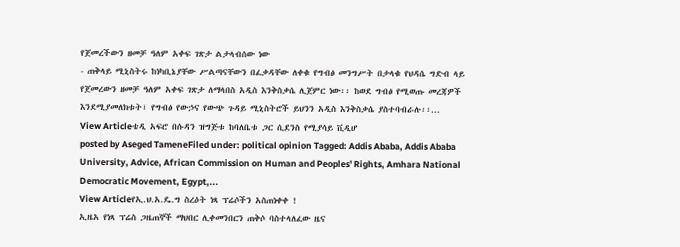የጀመረችውን ዘመቻ ዓለም አቀፍ ገጽታ ልታላብሰው ነው
- ጠቅላይ ሚኒስትሩ ከነካቢኔያቸው ሥልጣናቸውን በፈቃዳቸው ለቀቁ የግብፅ መንግሥት በታላቁ የህዳሴ ግድብ ላይ የጀመረውን ዘመቻ ዓለም አቀፍ ገጽታ ለማላበስ አዲስ እንቅስቃሴ ሊጀምር ነው፡፡ ከወደ ግብፅ የሚወጡ መረጃዎች እንደሚያመለክቱት፣ የግብፅ የውኃና የውጭ ጉዳይ ሚኒስትሮች ይህንን አዲስ እንቅስቃሴ ያስተባብራሉ፡፡...
View Articleቴዲ አፍሮ በሱዳን ዝግጅቱ ከባለቤቱ ጋር ሲደንስ የሚያሳይ ቪዲሆ
posted by Aseged TameneFiled under: political opinion Tagged: Addis Ababa, Addis Ababa University, Advice, African Commission on Human and Peoples' Rights, Amhara National Democratic Movement, Egypt,...
View Articleየኢ.ህ.አ.ዴ.ግ ስረዕት ነጻ ፕሬሶችን አስጠነቀቀ !
ኢዜአ የነጻ ፕሬስ ጋዜጠኞች ማህበር ሊቀመንበርን ጠቅሶ ባስተላለፈው ዜና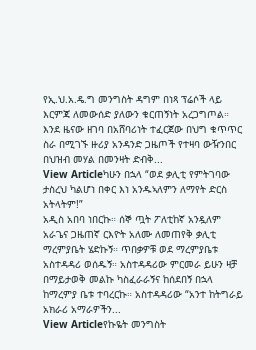የኢ.ህ.አ.ዴ.ግ መንግስት ዳግም በነጻ ፕሬሶች ላይ እርምጃ ለመውሰድ ያለውን ቁርጠኝነት አረጋግጦል። እንደ ዜናው ዘገባ በአሸባሪነት ተፈርጀው በህግ ቁጥጥር ስራ በሚገኙ ዙሪያ አንዳንድ ጋዜጦች የተዛባ ውዥንበር በህዝብ መሃል በመንዛት ድብቅ...
View Articleካሁን በኋላ “ወደ ቃሊቲ የምትገባው ታስረህ ካልሆነ በቀር እነ አንዱኣለምን ለማየት ድርስ አትላትም!”
አዲስ አበባ ነበርኩ። ሰኞ ጧት ፖለቲከኛ አንዷለም አራጌና ጋዜጠኛ ርእዮት አለሙ ለመጠየቅ ቃሊቲ ማረምያቤት ሄድኩኝ። ጥበቃዎቹ ወደ ማረምያቤቱ አስተዳዳሪ ወሰዱኝ። አስተዳዳሪው ምርመራ ይሁን ዛቻ በማይታወቅ መልኩ ካስፈራራኝና ከሰደበኝ በኋላ ከማረምያ ቤቱ ተባረርኩ። አስተዳዳሪው “አንተ ከትግራይ አክራሪ አማራዎችን...
View Articleየኩዬት መንግስት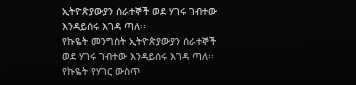ኢትዮጵያውያን ሰራተኞች ወደ ሃገሩ ገብተው እንዳይሰሩ እገዳ ጣለ፡፡
የኩዬት መንግስት ኢትዮጵያውያን ሰራተኞች ወደ ሃገሩ ገብተው እንዳይሰሩ እገዳ ጣለ፡፡ የኩዬት የሃገር ውስጥ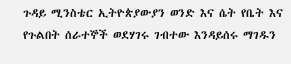ጉዳይ ሚንስቴር ኢትዮጵያውያን ወንድ እና ሴት የቤት እና የጉልበት ሰራተኞች ወደሃገሩ ገብተው እንዳይሰሩ ማገዱን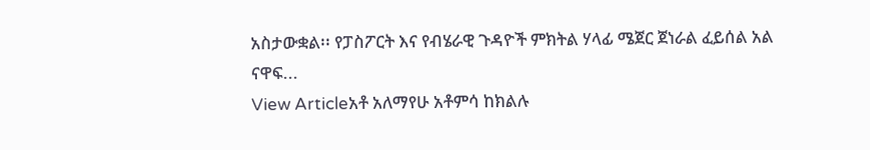አስታውቋል፡፡ የፓስፖርት እና የብሄራዊ ጉዳዮች ምክትል ሃላፊ ሜጀር ጀነራል ፈይሰል አል ናዋፍ...
View Articleአቶ አለማየሁ አቶምሳ ከክልሉ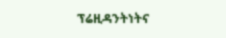ፕሬዚዳንትነትና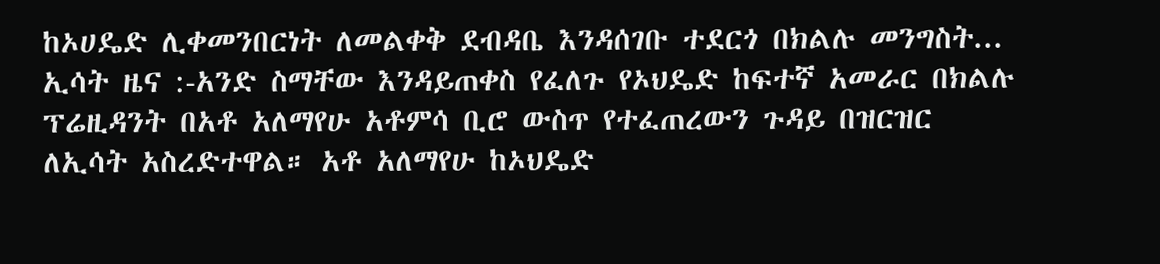ከኦሀዴድ ሊቀመንበርነት ለመልቀቅ ደብዳቤ እንዳሰገቡ ተደርጎ በክልሉ መንግስት...
ኢሳት ዜና :-አንድ ስማቸው እንዳይጠቀስ የፈለጉ የኦህዴድ ከፍተኛ አመራር በክልሉ ፕሬዚዳንት በአቶ አለማየሁ አቶምሳ ቢሮ ውስጥ የተፈጠረውን ጉዳይ በዝርዝር ለኢሳት አስረድተዋል። አቶ አለማየሁ ከኦህዴድ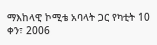ማእከላዊ ኮሚቴ አባላት ጋር የካቲት 10 ቀን፣ 2006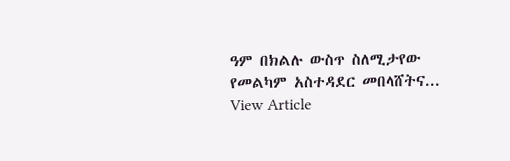ዓም በክልሉ ውስጥ ስለሚታየው የመልካም አስተዳደር መበላሸትና...
View Article